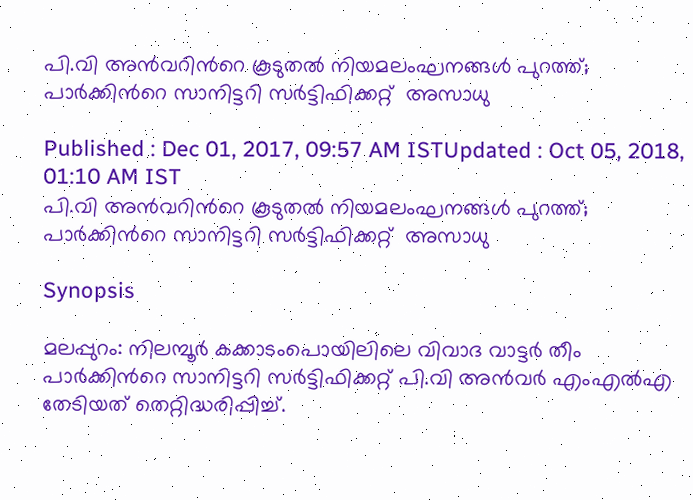പി.വി അന്‍വറിന്‍റെ കൂടുതല്‍ നിയമലംഘനങ്ങള്‍ പുറത്ത്; പാര്‍ക്കിന്‍റെ സാനിട്ടറി സര്‍ട്ടിഫിക്കറ്റ്  അസാധു

Published : Dec 01, 2017, 09:57 AM ISTUpdated : Oct 05, 2018, 01:10 AM IST
പി.വി അന്‍വറിന്‍റെ കൂടുതല്‍ നിയമലംഘനങ്ങള്‍ പുറത്ത്; പാര്‍ക്കിന്‍റെ സാനിട്ടറി സര്‍ട്ടിഫിക്കറ്റ്  അസാധു

Synopsis

മലപ്പുറം: നിലമ്പൂര്‍ കക്കാടംപൊയിലിലെ വിവാദ വാട്ടര്‍ തീം പാര്‍ക്കിന്‍റെ സാനിട്ടറി സര്‍ട്ടിഫിക്കറ്റ് പി.വി അന്‍വര്‍ എംഎല്‍എ  തേടിയത് തെറ്റിദ്ധരിപ്പിച്ച്.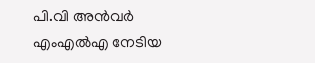പി.വി അന്‍വര്‍ എംഎല്‍എ നേടിയ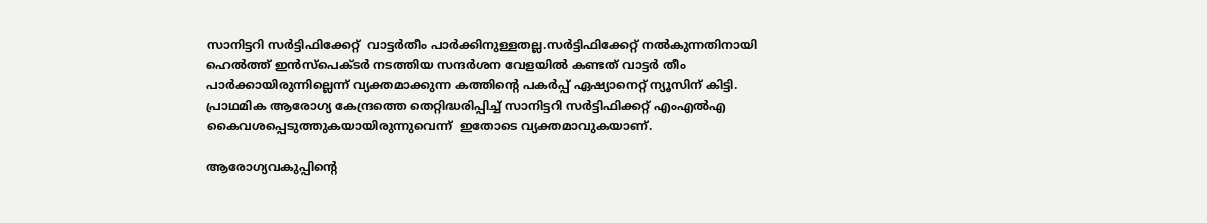സാനിട്ടറി സര്‍ട്ടിഫിക്കേറ്റ്  വാട്ടര്‍തീം പാര്‍ക്കിനുള്ളതല്ല.സര്‍ട്ടിഫിക്കേറ്റ് നല്‍കുന്നതിനായി ഹെല്‍ത്ത് ഇന്‍സ്പെക്ടര്‍ നടത്തിയ സന്ദര്‍ശന വേളയില്‍ കണ്ടത് വാട്ടര്‍ തീം പാര്‍ക്കായിരുന്നില്ലെന്ന് വ്യക്തമാക്കുന്ന കത്തിന്‍റെ പകര്‍പ്പ് ഏഷ്യാനെറ്റ് ന്യൂസിന് കിട്ടി.  പ്രാഥമിക ആരോഗ്യ കേന്ദ്രത്തെ തെറ്റിദ്ധരിപ്പിച്ച് സാനിട്ടറി സര്‍ട്ടിഫിക്കറ്റ് എംഎല്‍എ കൈവശപ്പെടുത്തുകയായിരുന്നുവെന്ന്  ഇതോടെ വ്യക്തമാവുകയാണ്.

ആരോഗ്യവകുപ്പിന്‍റെ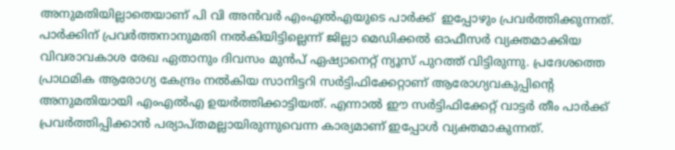അനുമതിയില്ലാതെയാണ് പി വി അന്‍വര്‍ എംഎല്‍എയുടെ പാര്‍ക്ക്  ഇപ്പോഴും പ്രവര്‍ത്തിക്കുന്നത്. പാര്‍ക്കിന് പ്രവര്‍ത്തനാനുമതി നല്‍കിയിട്ടില്ലെന്ന് ജില്ലാ മെഡിക്കല്‍ ഓഫീസര്‍ വ്യക്തമാക്കിയ വിവരാവകാശ രേഖ ഏതാനും ദിവസം മുന്‍പ് ഏഷ്യാനെറ്റ് ന്യൂസ് പുറത്ത് വിട്ടിരുന്നു. പ്രദേശത്തെ പ്രാഥമിക ആരോഗ്യ കേന്ദ്രം നല്‍കിയ സാനിട്ടറി സര്‍ട്ടിഫിക്കേറ്റാണ് ആരോഗ്യവകുപ്പിന്‍റെ അനുമതിയായി എംഎല്‍എ ഉയര്‍ത്തിക്കാട്ടിയത്. എന്നാല്‍ ഈ സര്‍ട്ടിഫിക്കേറ്റ് വാട്ടര്‍ തീം പാര്‍ക്ക് പ്രവര്‍ത്തിപ്പിക്കാന്‍ പര്യാപ്തമല്ലായിരുന്നുവെന്ന കാര്യമാണ് ഇപ്പോള്‍ വ്യക്തമാകുന്നത്.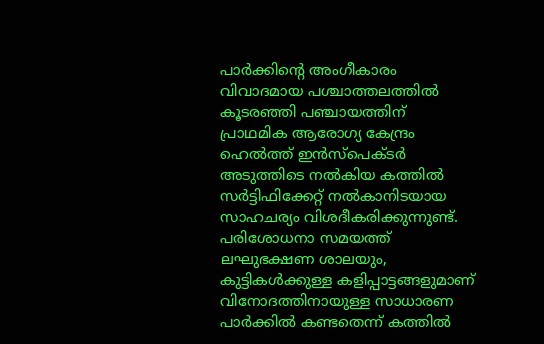പാര്‍ക്കിന്‍റെ അംഗീകാരം വിവാദമായ പശ്ചാത്തലത്തില്‍ കൂടരഞ്ഞി പഞ്ചായത്തിന്  പ്രാഥമിക ആരോഗ്യ കേന്ദ്രം ഹെല്‍ത്ത് ഇന്‍സ്പെക്ടര്‍ അടുത്തിടെ നല്‍കിയ കത്തില്‍ സര്‍ട്ടിഫിക്കേറ്റ് നല്‍കാനിടയായ സാഹചര്യം വിശദീകരിക്കുന്നുണ്ട്. പരിശോധനാ സമയത്ത് ലഘുഭക്ഷണ ശാലയും, കുട്ടികള്‍ക്കുള്ള കളിപ്പാട്ടങ്ങളുമാണ്  വിനോദത്തിനായുള്ള സാധാരണ പാര്‍ക്കില്‍ കണ്ടതെന്ന് കത്തില്‍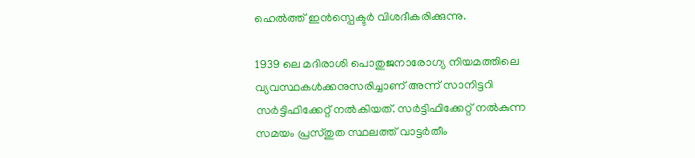ഹെല്‍ത്ത് ഇന്‍സ്പെക്ടര്‍ വിശദീകരിക്കുന്നു‍.

1939 ലെ മദിരാശി പൊതുജനാരോഗ്യ നിയമത്തിലെ വ്യവസ്ഥകള്‍ക്കനുസരിച്ചാണ് അന്ന് സാനിട്ടറി സര്‍ട്ടിഫിക്കേറ്റ് നല്‍കിയത്. സര്‍ട്ടിഫിക്കേറ്റ് നല്‍കുന്ന സമയം പ്രസ്തുത സ്ഥലത്ത് വാട്ടര്‍തീം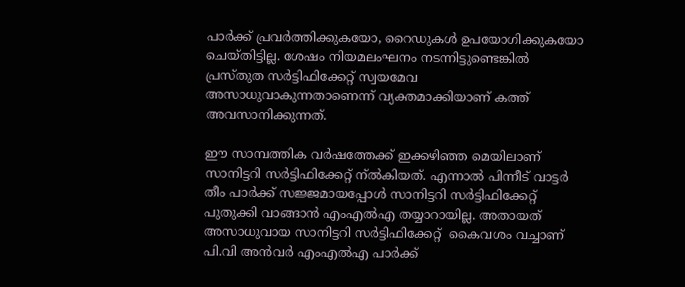പാര്‍ക്ക് പ്രവര്‍ത്തിക്കുകയോ, റൈഡുകള്‍ ഉപയോഗിക്കുകയോ ചെയ്തിട്ടില്ല. ശേഷം നിയമലംഘനം നടന്നിട്ടുണ്ടെങ്കില്‍ പ്രസ്തുത സര്‍ട്ടിഫിക്കേറ്റ് സ്വയമേവ അസാധുവാകുന്നതാണെന്ന് വ്യക്തമാക്കിയാണ് കത്ത് അവസാനിക്കുന്നത്.

ഈ സാമ്പത്തിക വര്‍ഷത്തേക്ക് ഇക്കഴി‍ഞ്ഞ മെയിലാണ് സാനിട്ടറി സര്‍ട്ടിഫിക്കേറ്റ് ന്ല്‍കിയത്. എന്നാല്‍ പിന്നീട് വാട്ടര്‍ തീം പാര്‍ക്ക് സജ്ജമായപ്പോള്‍ സാനിട്ടറി സര്‍ട്ടിഫിക്കേറ്റ്  പുതുക്കി വാങ്ങാന്‍ എംഎല്‍എ തയ്യാറായില്ല. അതായത് അസാധുവായ സാനിട്ടറി സര്‍ട്ടിഫിക്കേറ്റ്  കൈവശം വച്ചാണ് പി.വി അന്‍വര്‍ എംഎല്‍എ പാര്‍ക്ക്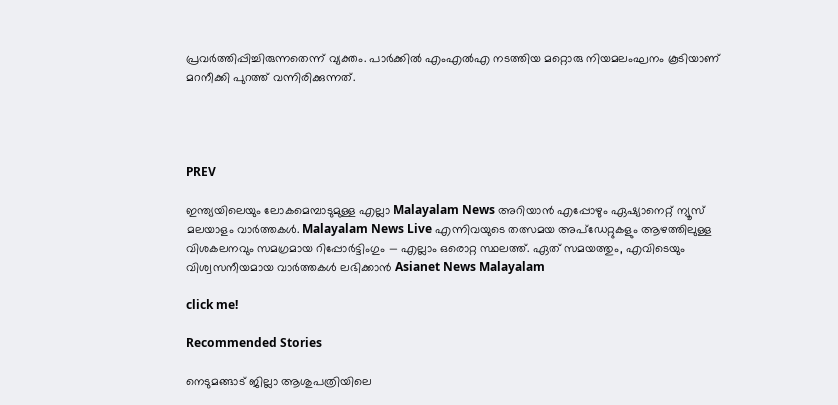പ്രവര്‍ത്തിപ്പിച്ചിരുന്നതെന്ന് വ്യക്തം. പാര്‍ക്കില്‍ എംഎല്‍എ നടത്തിയ മറ്റൊരു നിയമലംഘനം കൂടിയാണ്  മറനീക്കി പുറത്ത് വന്നിരിക്കുന്നത്.




PREV

ഇന്ത്യയിലെയും ലോകമെമ്പാടുമുള്ള എല്ലാ Malayalam News അറിയാൻ എപ്പോഴും ഏഷ്യാനെറ്റ് ന്യൂസ് മലയാളം വാർത്തകൾ. Malayalam News Live എന്നിവയുടെ തത്സമയ അപ്‌ഡേറ്റുകളും ആഴത്തിലുള്ള വിശകലനവും സമഗ്രമായ റിപ്പോർട്ടിംഗും — എല്ലാം ഒരൊറ്റ സ്ഥലത്ത്. ഏത് സമയത്തും, എവിടെയും വിശ്വസനീയമായ വാർത്തകൾ ലഭിക്കാൻ Asianet News Malayalam

click me!

Recommended Stories

നെടുമങ്ങാട് ജില്ലാ ആശുപത്രിയിലെ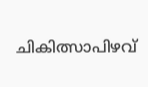ചികിത്സാപിഴവ്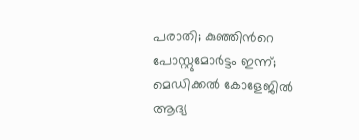പരാതി; കുഞ്ഞിന്‍റെ പോസ്റ്റുമോര്‍ട്ടം ഇന്ന്; മെഡിക്കൽ കോളേജിൽ ആദ്യ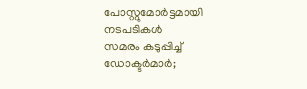പോസ്റ്റുമോർട്ടമായി നടപടികൾ
സമരം കടുപ്പിച്ച് ഡോക്ടർമാർ;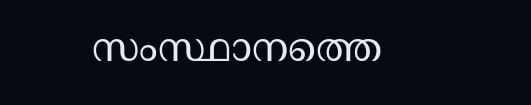സംസ്ഥാനത്തെ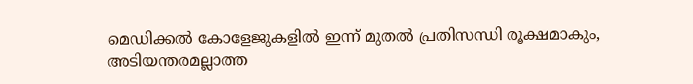മെഡിക്കൽ കോളേജുകളിൽ ഇന്ന് മുതൽ പ്രതിസന്ധി രൂക്ഷമാകും, അടിയന്തരമല്ലാത്ത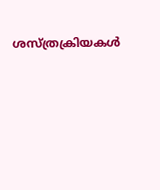ശസ്ത്രക്രിയകൾ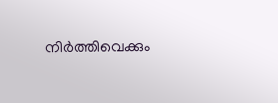നിർത്തിവെക്കും